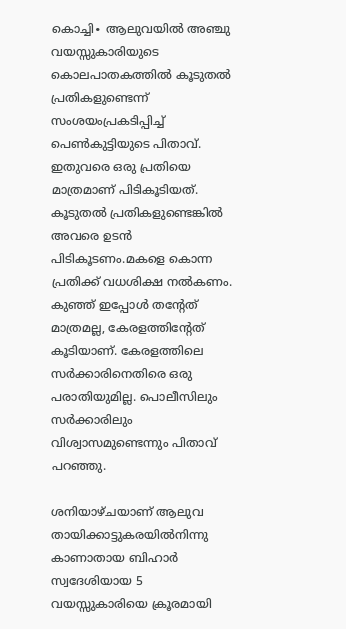കൊച്ചി∙ ആലുവയിൽ അഞ്ചു വയസ്സുകാരിയുടെ കൊലപാതകത്തിൽ കൂടുതൽ പ്രതികളുണ്ടെന്ന് സംശയംപ്രകടിപ്പിച്ച് പെൺകുട്ടിയുടെ പിതാവ്. ഇതുവരെ ഒരു പ്രതിയെ മാത്രമാണ് പിടികൂടിയത്. കൂടുതൽ പ്രതികളുണ്ടെങ്കിൽ അവരെ ഉടൻ പിടികൂടണം.മകളെ കൊന്ന പ്രതിക്ക് വധശിക്ഷ നൽകണം. കുഞ്ഞ് ഇപ്പോൾ തന്റേത് മാത്രമല്ല, കേരളത്തിന്റേത് കൂടിയാണ്. കേരളത്തിലെ സർക്കാരിനെതിരെ ഒരു പരാതിയുമില്ല. പൊലീസിലും സർക്കാരിലും വിശ്വാസമുണ്ടെന്നും പിതാവ് പറഞ്ഞു.

ശനിയാഴ്ചയാണ് ആലുവ തായിക്കാട്ടുകരയിൽനിന്നു കാണാതായ ബിഹാർ സ്വദേശിയായ 5 വയസ്സുകാരിയെ ക്രൂരമായി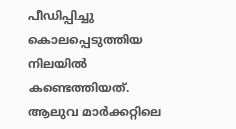പീഡിപ്പിച്ചു കൊലപ്പെടുത്തിയ നിലയിൽ കണ്ടെത്തിയത്. ആലുവ മാർക്കറ്റിലെ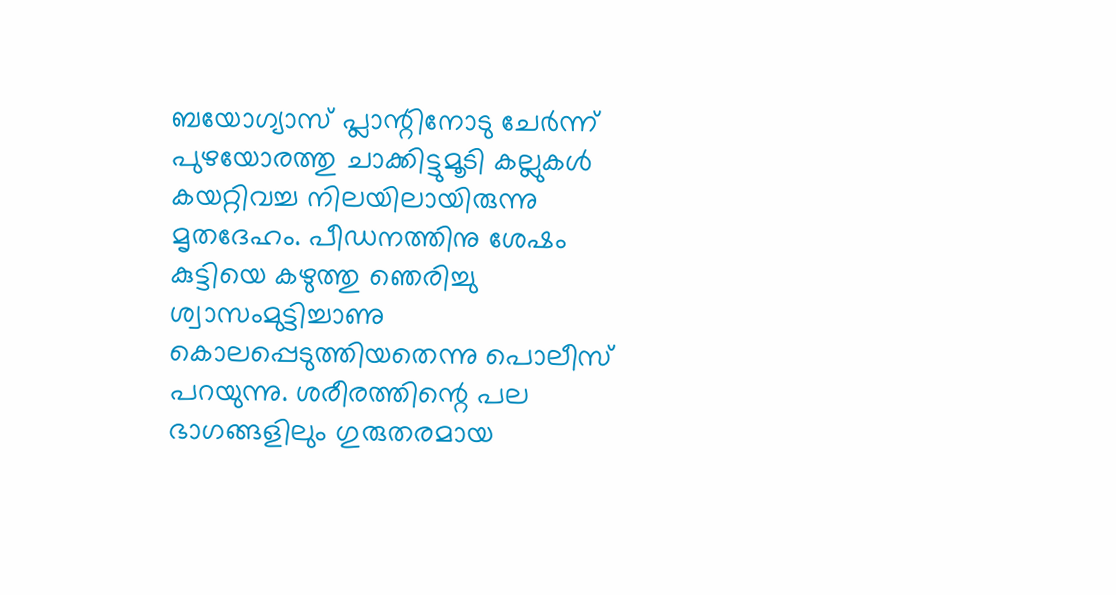ബയോഗ്യാസ് പ്ലാന്റിനോടു ചേർന്ന് പുഴയോരത്തു ചാക്കിട്ടുമൂടി കല്ലുകൾ കയറ്റിവച്ച നിലയിലായിരുന്നു മൃതദേഹം. പീഡനത്തിനു ശേഷം കുട്ടിയെ കഴുത്തു ഞെരിച്ചു ശ്വാസംമുട്ടിച്ചാണു കൊലപ്പെടുത്തിയതെന്നു പൊലീസ് പറയുന്നു. ശരീരത്തിന്റെ പല ഭാഗങ്ങളിലും ഗുരുതരമായ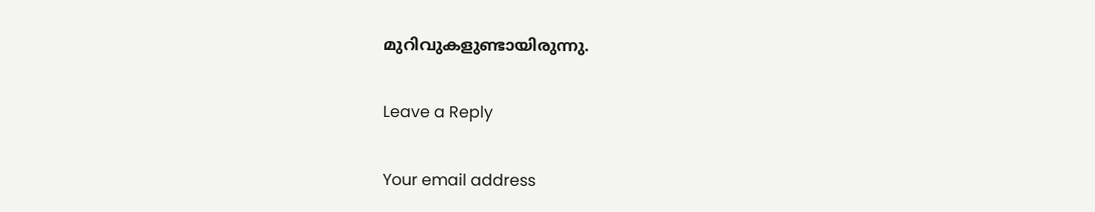മുറിവുകളുണ്ടായിരുന്നു.

Leave a Reply

Your email address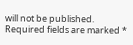will not be published. Required fields are marked *